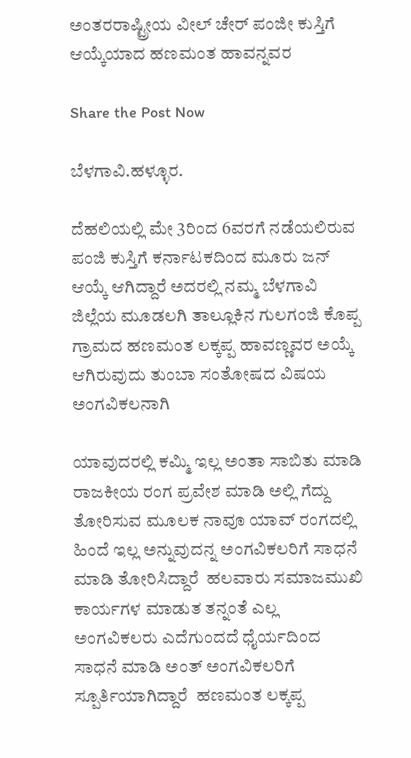ಅಂತರರಾಷ್ಟ್ರೀಯ ವೀಲ್ ಚೇರ್ ಪಂಜೀ ಕುಸ್ತಿಗೆ ಆಯ್ಕೆಯಾದ ಹಣಮಂತ ಹಾವನ್ನವರ

Share the Post Now

ಬೆಳಗಾವಿ.ಹಳ್ಳೂರ.

ದೆಹಲಿಯಲ್ಲಿ ಮೇ 3ರಿಂದ 6ವರಗೆ ನಡೆಯಲಿರುವ ಪಂಜಿ ಕುಸ್ತಿಗೆ ಕರ್ನಾಟಕದಿಂದ ಮೂರು ಜನ್ ಆಯ್ಕೆ ಆಗಿದ್ದಾರೆ ಅದರಲ್ಲಿ ನಮ್ಮ ಬೆಳಗಾವಿ ಜಿಲ್ಲೆಯ ಮೂಡಲಗಿ ತಾಲ್ಲೂಕಿನ ಗುಲಗಂಜಿ ಕೊಪ್ಪ ಗ್ರಾಮದ ಹಣಮಂತ ಲಕ್ಕಪ್ಪ ಹಾವಣ್ಣವರ ಅಯ್ಕೆ ಆಗಿರುವುದು ತುಂಬಾ ಸಂತೋಷದ ವಿಷಯ ಅಂಗವಿಕಲನಾಗಿ

ಯಾವುದರಲ್ಲಿ ಕಮ್ಮಿ ಇಲ್ಲ ಅಂತಾ ಸಾಬಿತು ಮಾಡಿ ರಾಜಕೀಯ ರಂಗ ಪ್ರವೇಶ ಮಾಡಿ ಅಲ್ಲಿ ಗೆದ್ದು ತೋರಿಸುವ ಮೂಲಕ ನಾವೂ ಯಾವ್ ರಂಗದಲ್ಲಿ ಹಿಂದೆ ಇಲ್ಲ ಅನ್ನುವುದನ್ನ ಅಂಗವಿಕಲರಿಗೆ ಸಾಧನೆ ಮಾಡಿ ತೋರಿಸಿದ್ದಾರೆ  ಹಲವಾರು ಸಮಾಜಮುಖಿ ಕಾರ್ಯಗಳ ಮಾಡುತ ತನ್ನಂತೆ ಎಲ್ಲ ಅಂಗವಿಕಲರು ಎದೆಗುಂದದೆ ಧೈರ್ಯದಿಂದ ಸಾಧನೆ ಮಾಡಿ ಅಂತ್ ಅಂಗವಿಕಲರಿಗೆ ಸ್ಪೂರ್ತಿಯಾಗಿದ್ದಾರೆ  ಹಣಮಂತ ಲಕ್ಕಪ್ಪ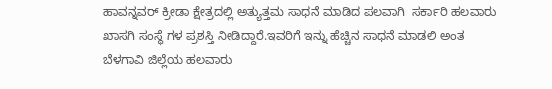ಹಾವನ್ನವರ್ ಕ್ರೀಡಾ ಕ್ಷೇತ್ರದಲ್ಲಿ ಅತ್ಯುತ್ತಮ ಸಾಧನೆ ಮಾಡಿದ ಪಲವಾಗಿ  ಸರ್ಕಾರಿ ಹಲವಾರು ಖಾಸಗಿ ಸಂಸ್ಥೆ ಗಳ ಪ್ರಶಸ್ತಿ ನೀಡಿದ್ದಾರೆ.ಇವರಿಗೆ ಇನ್ನು ಹೆಚ್ಚಿನ ಸಾಧನೆ ಮಾಡಲಿ ಅಂತ ಬೆಳಗಾವಿ ಜಿಲ್ಲೆಯ ಹಲವಾರು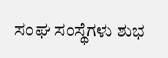ಸಂಘ ಸಂಸ್ಥೆಗಳು ಶುಭ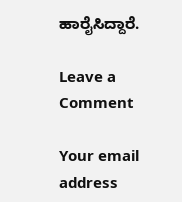ಹಾರೈಸಿದ್ದಾರೆ.

Leave a Comment

Your email address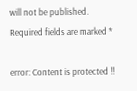will not be published. Required fields are marked *

error: Content is protected !!